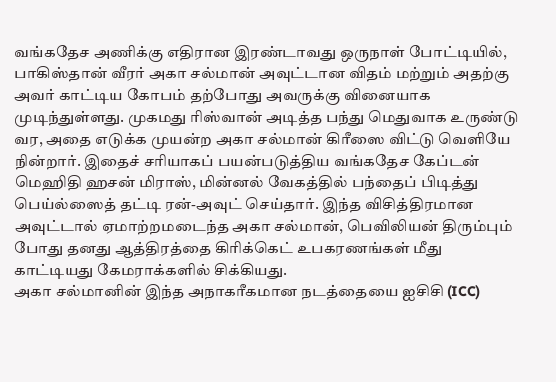வங்கதேச அணிக்கு எதிரான இரண்டாவது ஒருநாள் போட்டியில், பாகிஸ்தான் வீரர் அகா சல்மான் அவுட்டான விதம் மற்றும் அதற்கு அவர் காட்டிய கோபம் தற்போது அவருக்கு வினையாக முடிந்துள்ளது. முகமது ரிஸ்வான் அடித்த பந்து மெதுவாக உருண்டு வர, அதை எடுக்க முயன்ற அகா சல்மான் கிரீஸை விட்டு வெளியே நின்றார். இதைச் சரியாகப் பயன்படுத்திய வங்கதேச கேப்டன் மெஹிதி ஹசன் மிராஸ், மின்னல் வேகத்தில் பந்தைப் பிடித்து பெய்ல்ஸைத் தட்டி ரன்-அவுட் செய்தார். இந்த விசித்திரமான அவுட்டால் ஏமாற்றமடைந்த அகா சல்மான், பெவிலியன் திரும்பும் போது தனது ஆத்திரத்தை கிரிக்கெட் உபகரணங்கள் மீது காட்டியது கேமராக்களில் சிக்கியது.
அகா சல்மானின் இந்த அநாகரீகமான நடத்தையை ஐசிசி (ICC)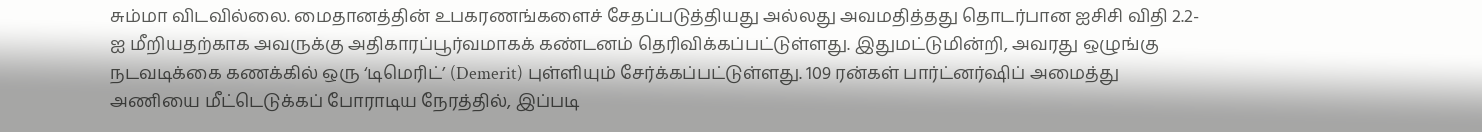சும்மா விடவில்லை. மைதானத்தின் உபகரணங்களைச் சேதப்படுத்தியது அல்லது அவமதித்தது தொடர்பான ஐசிசி விதி 2.2-ஐ மீறியதற்காக அவருக்கு அதிகாரப்பூர்வமாகக் கண்டனம் தெரிவிக்கப்பட்டுள்ளது. இதுமட்டுமின்றி, அவரது ஒழுங்கு நடவடிக்கை கணக்கில் ஒரு ‘டிமெரிட்’ (Demerit) புள்ளியும் சேர்க்கப்பட்டுள்ளது. 109 ரன்கள் பார்ட்னர்ஷிப் அமைத்து அணியை மீட்டெடுக்கப் போராடிய நேரத்தில், இப்படி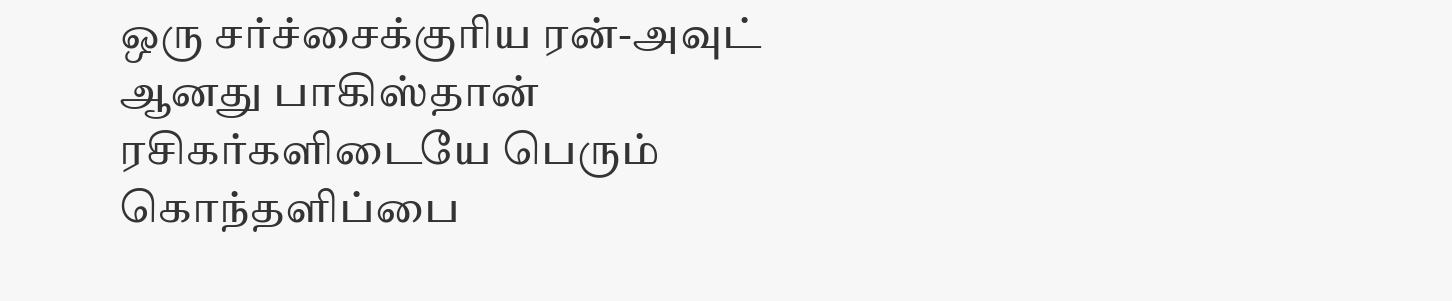ஒரு சர்ச்சைக்குரிய ரன்-அவுட் ஆனது பாகிஸ்தான் ரசிகர்களிடையே பெரும் கொந்தளிப்பை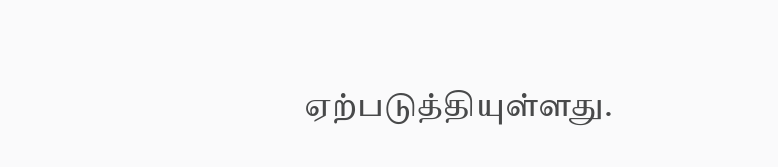ஏற்படுத்தியுள்ளது.